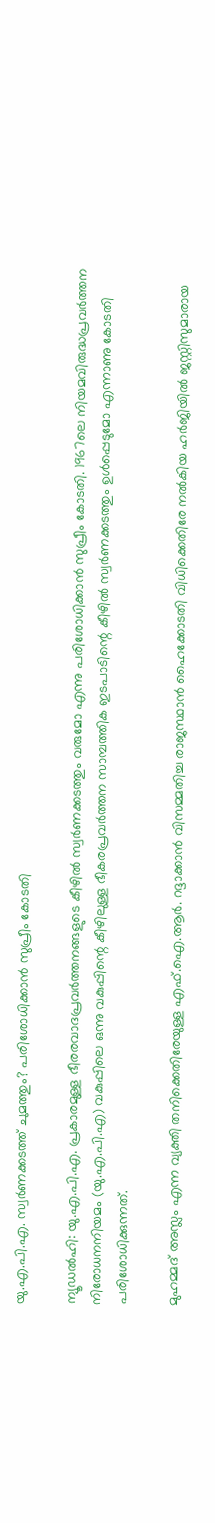യു.എ.പി.എ. സ്വര്‍ണക്കടത്ത് ചുമത്തും? പരിശോധിക്കാന്‍ സുപ്രീം കോടതി

ന്യൂഡല്‍ഹി: യു.എ.പി.എ. പ്രകാരമുള്ള ഭീരരവാദപ്രവര്‍ത്തനങ്ങളുടെ കീഴില്‍ സ്വര്‍ണക്കടത്തും വരുമോ എന്നു പരിശോധിക്കാന്‍ സുപ്രീം കോടതി. 1967ലെ നിയമവിരുദ്ധപ്രവര്‍ത്തന നിരോധനനിയമം (യു.എ.പി.എ) വകുപ്പിലെ ഒന്നു വകുപ്പിന്റെ കീഴിലുള്ള ഭീകരപ്രവര്‍ത്തന സാമ്പത്തിക ഇടപാടിന്റെ കീഴില്‍ സ്വര്‍ണക്കടത്തും ഉള്‍പ്പെടുമോ എന്നാണു കോടതി പരിശോധിക്കുന്നത്.

മുഹമ്മദ് അസ്ലം എന്ന വ്യക്തി തനിക്കെതിരേയുള്ള എഫ്.ഐ.ആര്‍. റദ്ദാക്കാന്‍ വിസമ്മതിച്ച രാജസ്ഥാന്‍ ഹൈക്കോടതി വിധിക്കെതിരേ നല്‍കിയ ഹര്‍ജിയില്‍ ജസ്റ്റിസുമാരായ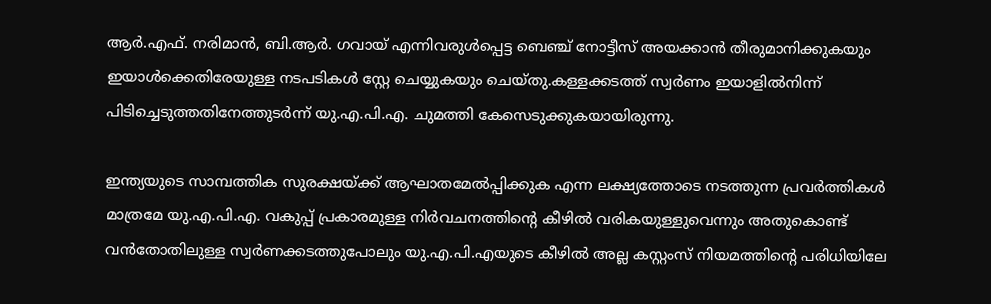ആര്‍.എഫ്. നരിമാന്‍, ബി.ആര്‍. ഗവായ് എന്നിവരുള്‍പ്പെട്ട ബെഞ്ച് നോട്ടീസ് അയക്കാന്‍ തീരുമാനിക്കുകയും ഇയാള്‍ക്കെതിരേയുള്ള നടപടികള്‍ സ്റ്റേ ചെയ്യുകയും ചെയ്തു.കള്ളക്കടത്ത് സ്വര്‍ണം ഇയാളില്‍നിന്ന് പിടിച്ചെടുത്തതിനേത്തുടര്‍ന്ന് യു.എ.പി.എ. ചുമത്തി കേസെടുക്കുകയായിരുന്നു.

ഇന്ത്യയുടെ സാമ്പത്തിക സുരക്ഷയ്ക്ക് ആഘാതമേല്‍പ്പിക്കുക എന്ന ലക്ഷ്യത്തോടെ നടത്തുന്ന പ്രവര്‍ത്തികള്‍ മാത്രമേ യു.എ.പി.എ. വകുപ്പ് പ്രകാരമുള്ള നിര്‍വചനത്തിന്റെ കീഴില്‍ വരികയുള്ളുവെന്നും അതുകൊണ്ട് വന്‍തോതിലുള്ള സ്വര്‍ണക്കടത്തുപോലും യു.എ.പി.എയുടെ കീഴില്‍ അല്ല കസ്റ്റംസ് നിയമത്തിന്റെ പരിധിയിലേ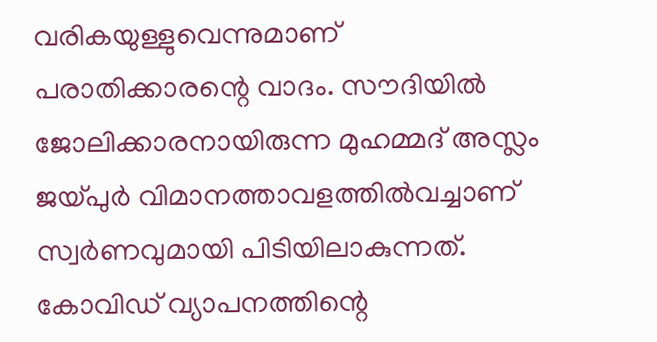വരികയുള്ളുവെന്നുമാണ് പരാതിക്കാരന്റെ വാദം. സൗദിയില്‍ ജോലിക്കാരനായിരുന്ന മുഹമ്മദ് അസ്ലം ജയ്പുര്‍ വിമാനത്താവളത്തില്‍വച്ചാണ് സ്വര്‍ണവുമായി പിടിയിലാകുന്നത്. കോവിഡ് വ്യാപനത്തിന്റെ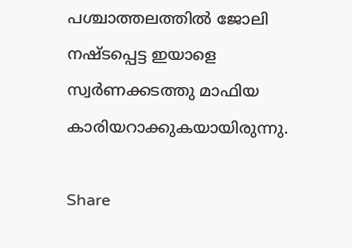പശ്ചാത്തലത്തില്‍ ജോലി നഷ്ടപ്പെട്ട ഇയാളെ സ്വര്‍ണക്കടത്തു മാഫിയ കാരിയറാക്കുകയായിരുന്നു.

Share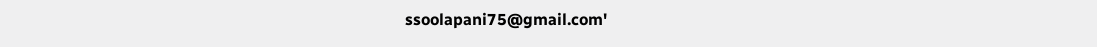ssoolapani75@gmail.com'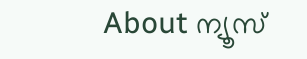About ന്യൂസ്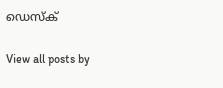ഡെസ്ക്

View all posts by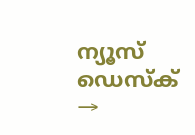ന്യൂസ് ഡെസ്ക് →